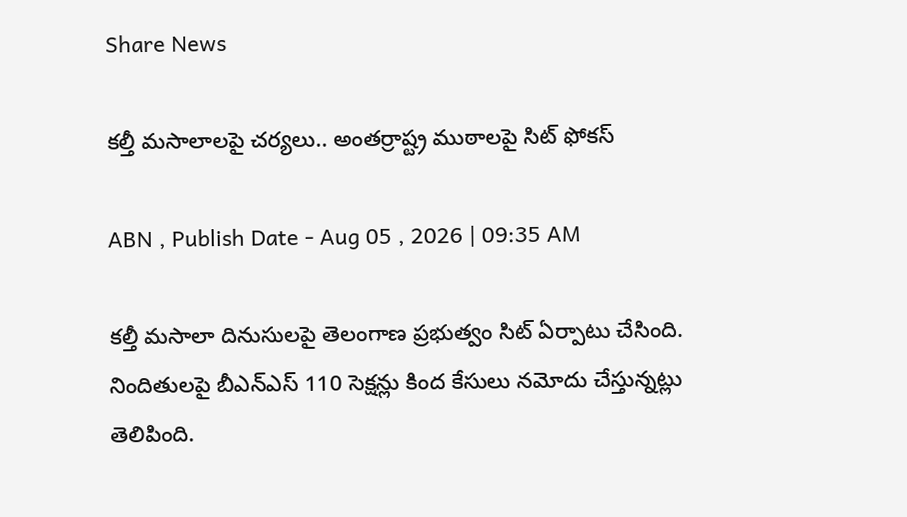Share News

కల్తీ మసాలాలపై చర్యలు.. అంతర్రాష్ట్ర ముఠాలపై సిట్ ఫోకస్

ABN , Publish Date - Aug 05 , 2026 | 09:35 AM

కల్తీ మసాలా దినుసులపై తెలంగాణ ప్రభుత్వం సిట్ ఏర్పాటు చేసింది. నిందితులపై బీఎన్ఎస్ 110 సెక్షన్లు కింద కేసులు నమోదు చేస్తున్నట్లు తెలిపింది.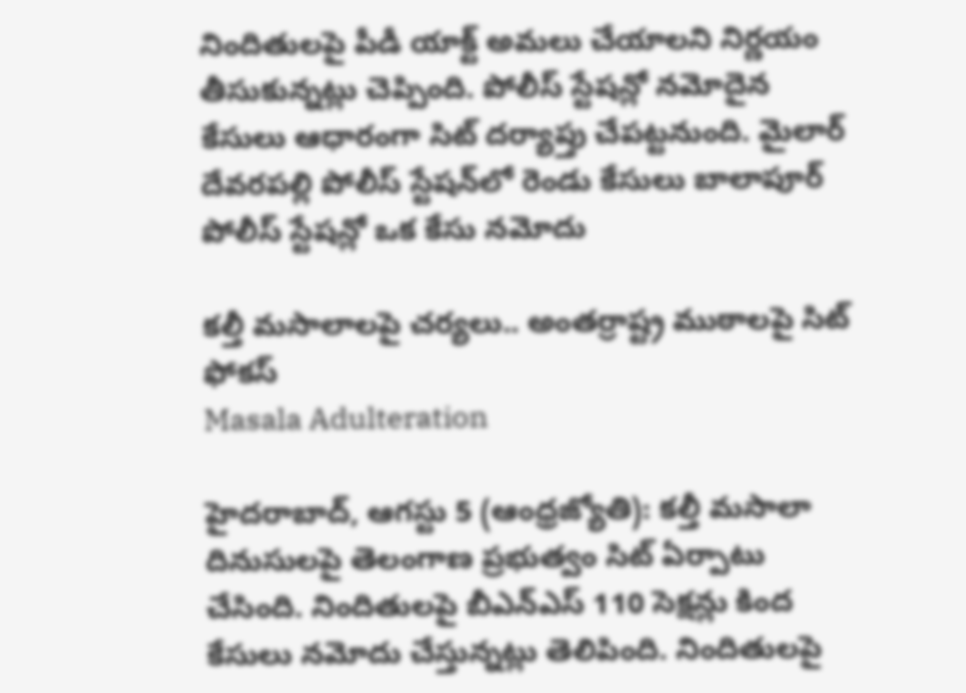నిందితులపై పీడీ యాక్ట్ అమలు చేయాలని నిర్ణయం తీసుకున్నట్లు చెప్పింది. పోలీస్ స్టేషన్లో నమోదైన కేసులు ఆధారంగా సిట్ దర్యాప్తు చేపట్టనుంది. మైలార్ దేవరపల్లి పోలీస్ స్టేషన్‌లో రెండు కేసులు బాలాపూర్ పోలీస్ స్టేషన్లో ఒక కేసు నమోదు

కల్తీ మసాలాలపై చర్యలు.. అంతర్రాష్ట్ర ముఠాలపై సిట్ ఫోకస్
Masala Adulteration

హైదరాబాద్, ఆగస్టు 5 (ఆంధ్రజ్యోతి): కల్తీ మసాలా దినుసులపై తెలంగాణ ప్రభుత్వం సిట్ ఏర్పాటు చేసింది. నిందితులపై బీఎన్ఎస్ 110 సెక్షన్లు కింద కేసులు నమోదు చేస్తున్నట్లు తెలిపింది. నిందితులపై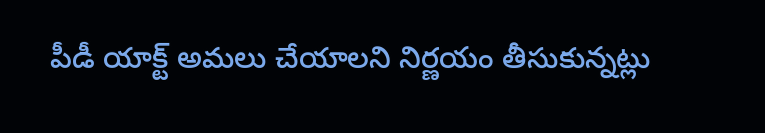పీడీ యాక్ట్ అమలు చేయాలని నిర్ణయం తీసుకున్నట్లు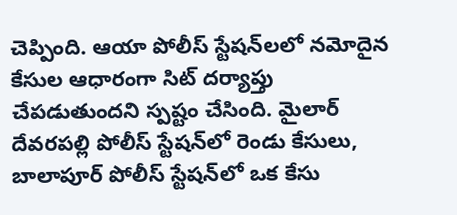చెప్పింది. ఆయా పోలీస్ స్టేషన్‌లలో నమోదైన కేసుల ఆధారంగా సిట్ దర్యాప్తు చేపడుతుందని స్పష్టం చేసింది. మైలార్ దేవరపల్లి పోలీస్ స్టేషన్‌లో రెండు కేసులు, బాలాపూర్ పోలీస్ స్టేషన్‌లో ఒక కేసు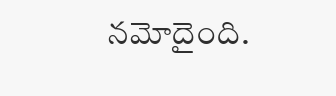నమోదైంది.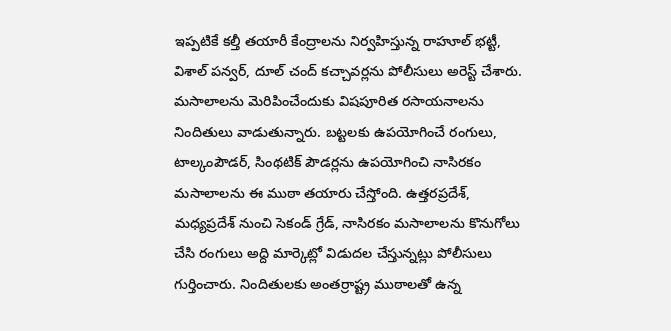ఇప్పటికే కల్తీ తయారీ కేంద్రాలను నిర్వహిస్తున్న రాహూల్ భట్టీ, విశాల్ పన్వర్, దూల్ చంద్ కచ్చావర్లను పోలీసులు అరెస్ట్ చేశారు. మసాలాలను మెరిపించేందుకు విషపూరిత రసాయనాలను నిందితులు వాడుతున్నారు. బట్టలకు ఉపయోగించే రంగులు, టాల్కంపౌడర్, సింథటిక్ పౌడర్లను ఉపయోగించి నాసిరకం మసాలాలను ఈ ముఠా తయారు చేస్తోంది. ఉత్తరప్రదేశ్, మధ్యప్రదేశ్ నుంచి సెకండ్ గ్రేడ్, నాసిరకం మసాలాలను కొనుగోలు చేసి రంగులు అద్ది మార్కెట్లో విడుదల చేస్తున్నట్లు పోలీసులు గుర్తించారు. నిందితులకు అంతర్రాష్ట్ర ముఠాలతో ఉన్న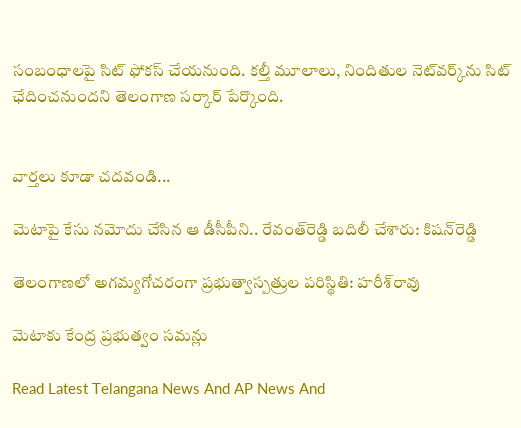సంబంధాలపై సిట్ ఫోకస్ చేయనుంది. కల్తీ మూలాలు, నిందితుల నెట్‌వర్క్‌ను సిట్ ఛేదించనుందని తెలంగాణ సర్కార్ పేర్కొంది.


వార్తలు కూడా చదవండి...

మెటాపై కేసు నమోదు చేసిన ఆ డీసీపీని.. రేవంత్‌రెడ్డి బదిలీ చేశారు: కిషన్‌రెడ్డి

తెలంగాణలో అగమ్యగోచరంగా ప్రభుత్వాస్పత్రుల పరిస్థితి: హరీశ్‌రావు

మెటాకు కేంద్ర ప్రభుత్వం సమన్లు

Read Latest Telangana News And AP News And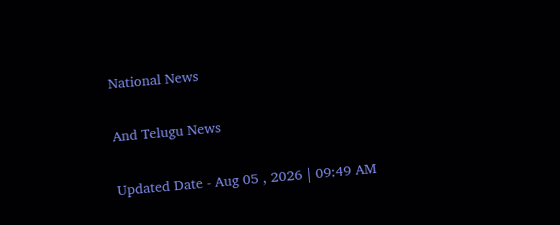National News

And Telugu News

Updated Date - Aug 05 , 2026 | 09:49 AM